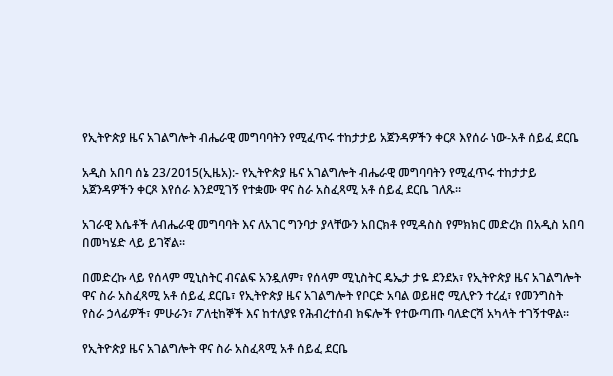የኢትዮጵያ ዜና አገልግሎት ብሔራዊ መግባባትን የሚፈጥሩ ተከታታይ አጀንዳዎችን ቀርጾ እየሰራ ነው-አቶ ሰይፈ ደርቤ

አዲስ አበባ ሰኔ 23/2015(ኢዜአ):- የኢትዮጵያ ዜና አገልግሎት ብሔራዊ መግባባትን የሚፈጥሩ ተከታታይ አጀንዳዎችን ቀርጾ እየሰራ እንደሚገኝ የተቋሙ ዋና ስራ አስፈጻሚ አቶ ሰይፈ ደርቤ ገለጹ።

አገራዊ እሴቶች ለብሔራዊ መግባባት እና ለአገር ግንባታ ያላቸውን አበርክቶ የሚዳስስ የምክክር መድረክ በአዲስ አበባ በመካሄድ ላይ ይገኛል።

በመድረኩ ላይ የሰላም ሚኒስትር ብናልፍ አንዷለም፣ የሰላም ሚኒስትር ዴኤታ ታዬ ደንደአ፣ የኢትዮጵያ ዜና አገልግሎት ዋና ስራ አስፈጻሚ አቶ ሰይፈ ደርቤ፣ የኢትዮጵያ ዜና አገልግሎት የቦርድ አባል ወይዘሮ ሚሊዮን ተረፈ፣ የመንግስት የስራ ኃላፊዎች፣ ምሁራን፣ ፖለቲከኞች እና ከተለያዩ የሕብረተሰብ ክፍሎች የተውጣጡ ባለድርሻ አካላት ተገኝተዋል።

የኢትዮጵያ ዜና አገልግሎት ዋና ስራ አስፈጻሚ አቶ ሰይፈ ደርቤ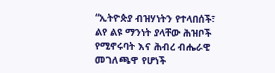“ኢትዮጵያ ብዝሃነትን የተላበሰች፣ ልየ ልዩ ማንነት ያላቸው ሕዝቦች የሚኖሩባት እና ሕብረ ብሔራዊ መገለጫዋ የሆነች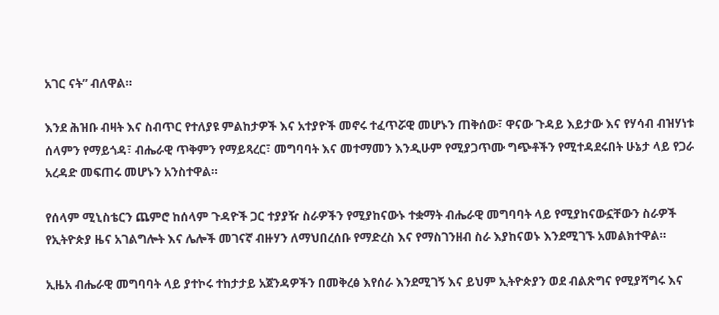አገር ናት” ብለዋል።

እንደ ሕዝቡ ብዛት እና ስብጥር የተለያዩ ምልከታዎች እና አተያዮች መኖሩ ተፈጥሯዊ መሆኑን ጠቅሰው፣ ዋናው ጉዳይ እይታው እና የሃሳብ ብዝሃነቱ ሰላምን የማይጎዳ፣ ብሔራዊ ጥቅምን የማይጻረር፣ መግባባት እና መተማመን እንዲሁም የሚያጋጥሙ ግጭቶችን የሚተዳደሩበት ሁኔታ ላይ የጋራ አረዳድ መፍጠሩ መሆኑን አንስተዋል።

የሰላም ሚኒስቴርን ጨምሮ ከሰላም ጉዳዮች ጋር ተያያዥ ስራዎችን የሚያከናውኑ ተቋማት ብሔራዊ መግባባት ላይ የሚያከናውኗቸውን ስራዎች የኢትዮጵያ ዜና አገልግሎት እና ሌሎች መገናኛ ብዙሃን ለማህበረሰቡ የማድረስ እና የማስገንዘብ ስራ እያከናወኑ እንደሚገኙ አመልክተዋል።

ኢዜአ ብሔራዊ መግባባት ላይ ያተኮሩ ተከታታይ አጀንዳዎችን በመቅረፅ እየሰራ እንደሚገኝ እና ይህም ኢትዮጵያን ወደ ብልጽግና የሚያሻግሩ እና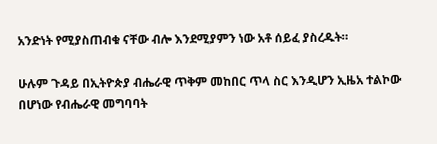አንድነት የሚያስጠብቁ ናቸው ብሎ እንደሚያምን ነው አቶ ሰይፈ ያስረዱት።

ሁሉም ጉዳይ በኢትዮጵያ ብሔራዊ ጥቅም መከበር ጥላ ስር እንዲሆን ኢዜአ ተልኮው በሆነው የብሔራዊ መግባባት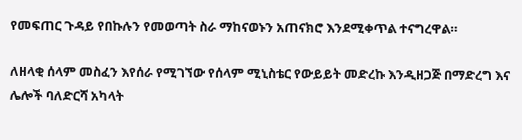የመፍጠር ጉዳይ የበኩሉን የመወጣት ስራ ማከናወኑን አጠናክሮ እንደሚቀጥል ተናግረዋል።

ለዘላቂ ሰላም መስፈን እየሰራ የሚገኘው የሰላም ሚኒስቴር የውይይት መድረኩ እንዲዘጋጅ በማድረግ እና ሌሎች ባለድርሻ አካላት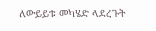ለውይይቱ መካሄድ ላደረጉት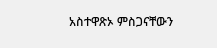አስተዋጽኦ ምስጋናቸውን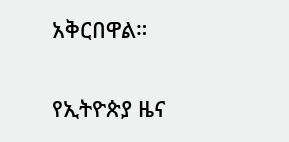አቅርበዋል።

የኢትዮጵያ ዜና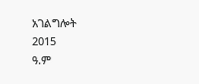አገልግሎት
2015
ዓ.ም